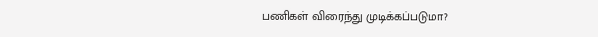பணிகள் விரைந்து முடிக்கப்படுமா?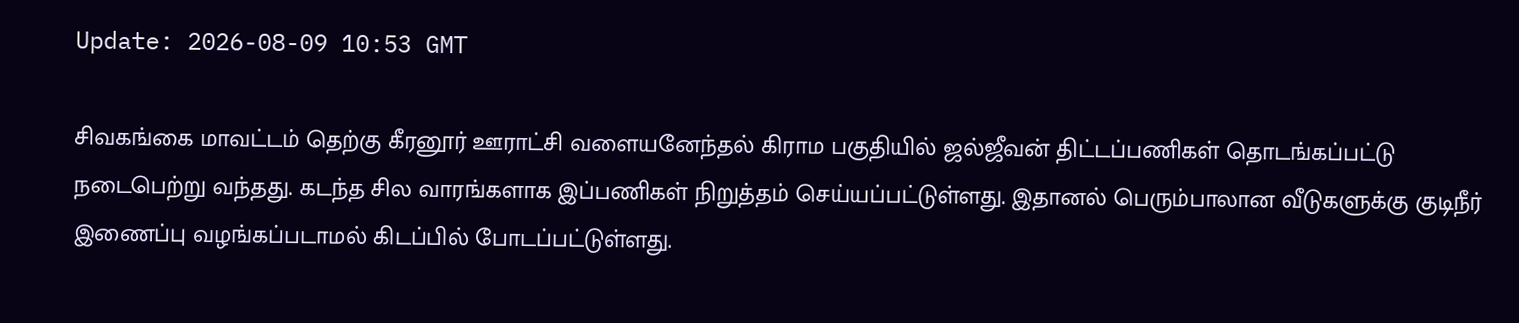Update: 2026-08-09 10:53 GMT

சிவகங்கை மாவட்டம் தெற்கு கீரனூர் ஊராட்சி வளையனேந்தல் கிராம பகுதியில் ஜல்ஜீவன் திட்டப்பணிகள் தொடங்கப்பட்டு நடைபெற்று வந்தது. கடந்த சில வாரங்களாக இப்பணிகள் நிறுத்தம் செய்யப்பட்டுள்ளது. இதானல் பெரும்பாலான வீடுகளுக்கு குடிநீர் இணைப்பு வழங்கப்படாமல் கிடப்பில் போடப்பட்டுள்ளது.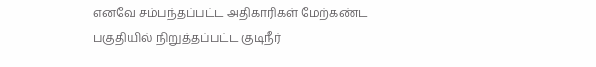எனவே சம்பந்தப்பட்ட அதிகாரிகள் மேற்கண்ட பகுதியில் நிறுத்தப்பட்ட குடிநீர்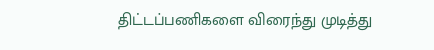திட்டப்பணிகளை விரைந்து முடித்து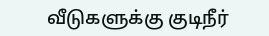வீடுகளுக்கு குடிநீர்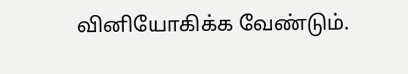வினியோகிக்க வேண்டும்.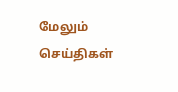மேலும் செய்திகள்